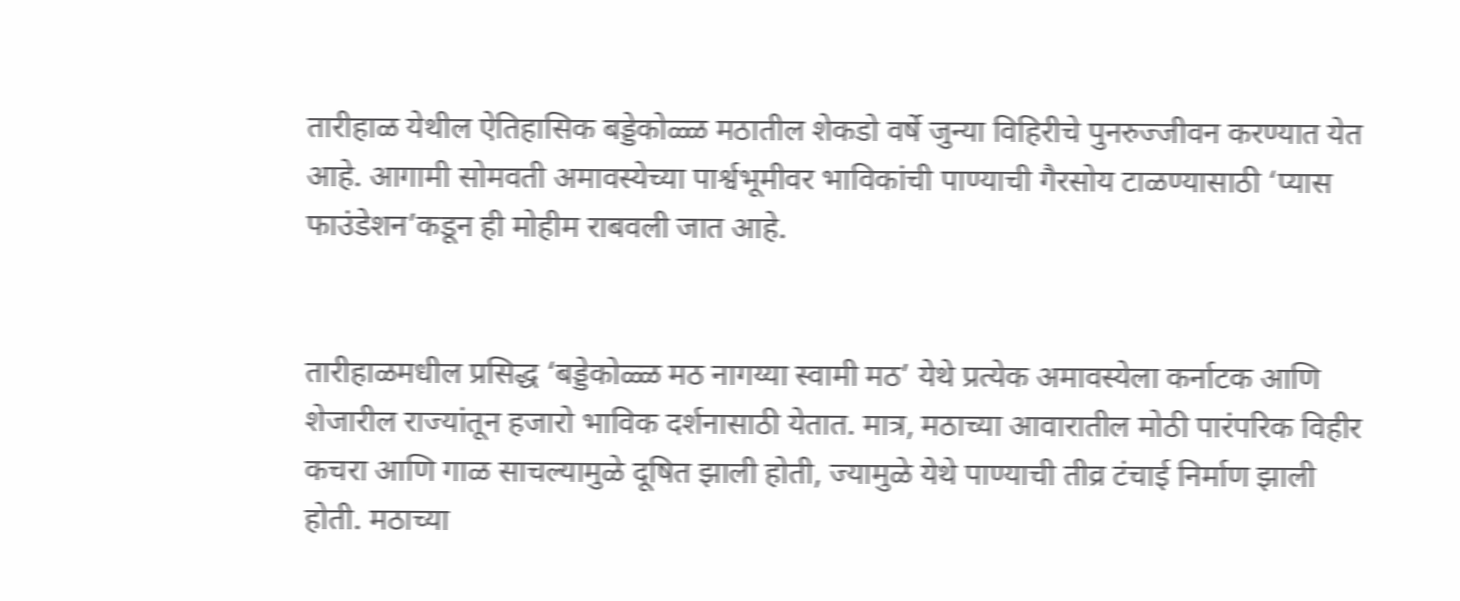तारीहाळ येथील ऐतिहासिक बड्डेकोळ्ळ मठातील शेकडो वर्षे जुन्या विहिरीचे पुनरुज्जीवन करण्यात येत आहे. आगामी सोमवती अमावस्येच्या पार्श्वभूमीवर भाविकांची पाण्याची गैरसोय टाळण्यासाठी ‘प्यास फाउंडेशन’कडून ही मोहीम राबवली जात आहे.


तारीहाळमधील प्रसिद्ध ‘बड्डेकोळ्ळ मठ नागय्या स्वामी मठ’ येथे प्रत्येक अमावस्येला कर्नाटक आणि शेजारील राज्यांतून हजारो भाविक दर्शनासाठी येतात. मात्र, मठाच्या आवारातील मोठी पारंपरिक विहीर कचरा आणि गाळ साचल्यामुळे दूषित झाली होती, ज्यामुळे येथे पाण्याची तीव्र टंचाई निर्माण झाली होती. मठाच्या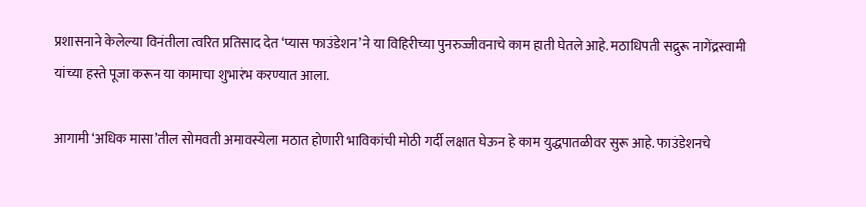प्रशासनाने केलेल्या विनंतीला त्वरित प्रतिसाद देत ‘प्यास फाउंडेशन’ने या विहिरीच्या पुनरुज्जीवनाचे काम हाती घेतले आहे. मठाधिपती सद्रुरू नागेंद्रस्वामी यांच्या हस्ते पूजा करून या कामाचा शुभारंभ करण्यात आला.

आगामी ‘अधिक मासा’तील सोमवती अमावस्येला मठात होणारी भाविकांची मोठी गर्दी लक्षात घेऊन हे काम युद्धपातळीवर सुरू आहे. फाउंडेशनचे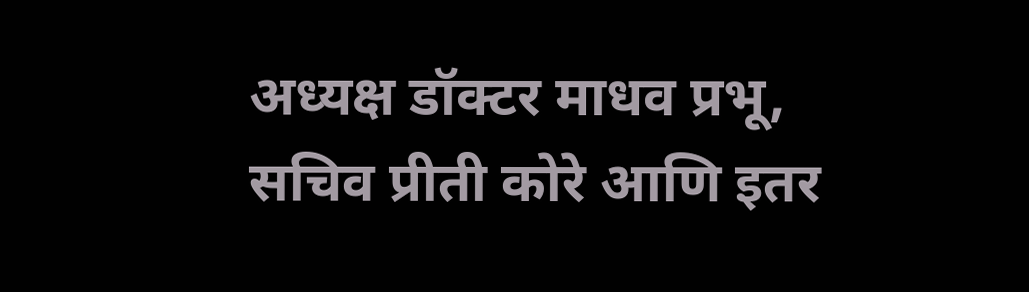अध्यक्ष डॉक्टर माधव प्रभू, सचिव प्रीती कोरे आणि इतर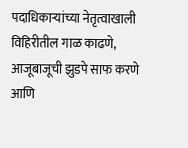पदाधिकाऱ्यांच्या नेतृत्वाखाली विहिरीतील गाळ काढणे, आजूबाजूची झुडपे साफ करणे आणि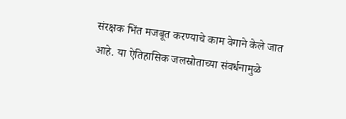संरक्षक भिंत मजबूत करण्याचे काम वेगाने केले जात आहे. या ऐतिहासिक जलस्रोताच्या संवर्धनामुळे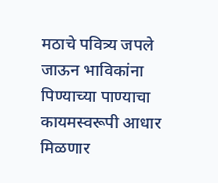मठाचे पवित्र्य जपले जाऊन भाविकांना पिण्याच्या पाण्याचा कायमस्वरूपी आधार मिळणार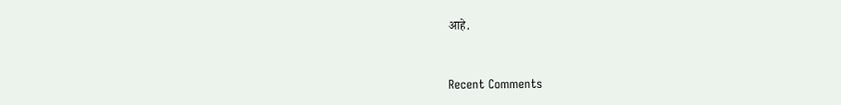आहे.


Recent Comments